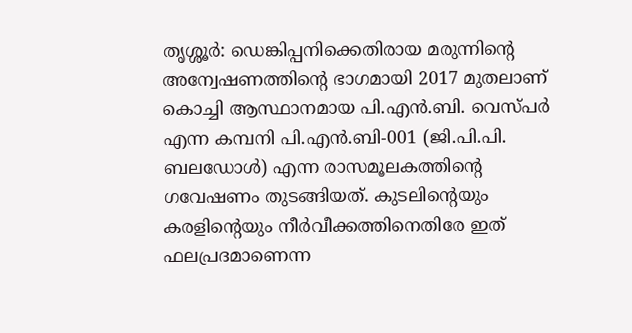തൃശ്ശൂർ: ഡെങ്കിപ്പനിക്കെതിരായ മരുന്നിന്റെ അന്വേഷണത്തിന്റെ ഭാഗമായി 2017 മുതലാണ് കൊച്ചി ആസ്ഥാനമായ പി.എൻ.ബി. വെസ്പർ എന്ന കമ്പനി പി.എൻ.ബി-001 (ജി.പി.പി. ബലഡോൾ) എന്ന രാസമൂലകത്തിന്റെ ഗവേഷണം തുടങ്ങിയത്. കുടലിന്റെയും കരളിന്റെയും നീർവീക്കത്തിനെതിരേ ഇത് ഫലപ്രദമാണെന്ന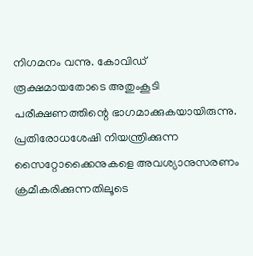നിഗമനം വന്നു. കോവിഡ് രൂക്ഷമായതോടെ അതുംകൂടി പരീക്ഷണത്തിന്റെ ഭാഗമാക്കുകയായിരുന്നു. പ്രതിരോധശേഷി നിയന്ത്രിക്കുന്ന സൈറ്റോക്കൈനുകളെ അവശ്യാനുസരണം ക്രമീകരിക്കുന്നതിലൂടെ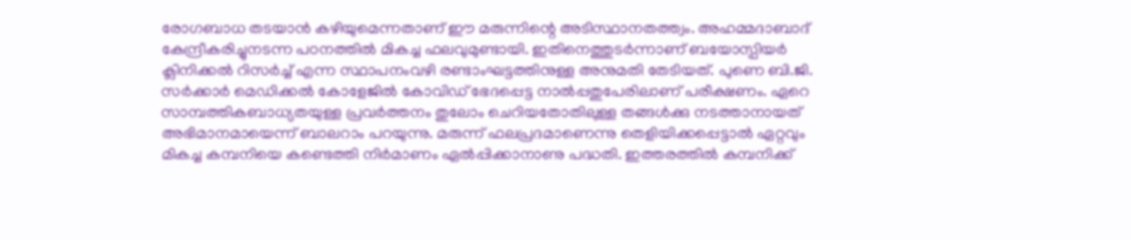രോഗബാധ തടയാൻ കഴിയുമെന്നതാണ് ഈ മരുന്നിന്റെ അടിസ്ഥാനതത്ത്വം. അഹമ്മദാബാദ് കേന്ദ്രീകരിച്ചുനടന്ന പഠനത്തിൽ മികച്ച ഫലവുമുണ്ടായി. ഇതിനെത്തുടർന്നാണ് ബയോസ്പിയർ ക്ലിനിക്കൽ റിസർച്ച് എന്ന സ്ഥാപനംവഴി രണ്ടാംഘട്ടത്തിനുള്ള അനുമതി തേടിയത്. പുണെ ബി.ജി. സർക്കാർ മെഡിക്കൽ കോളേജിൽ കോവിഡ് ഭേദപ്പെട്ട നാൽപ്പതുപേരിലാണ് പരീക്ഷണം. ഏറെ സാമ്പത്തികബാധ്യതയുള്ള പ്രവർത്തനം തുലോം ചെറിയതോതിലുള്ള തങ്ങൾക്കു നടത്താനായത് അഭിമാനമായെന്ന് ബാലറാം പറയുന്നു. മരുന്ന് ഫലപ്രദമാണെന്നു തെളിയിക്കപ്പെട്ടാൽ ഏറ്റവും മികച്ച കമ്പനിയെ കണ്ടെത്തി നിർമാണം ഏൽപ്പിക്കാനാണു പദ്ധതി. ഇത്തരത്തിൽ കമ്പനിക്ക്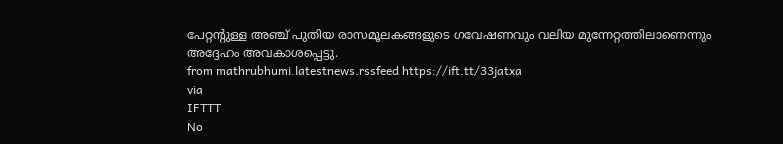പേറ്റന്റുള്ള അഞ്ച് പുതിയ രാസമൂലകങ്ങളുടെ ഗവേഷണവും വലിയ മുന്നേറ്റത്തിലാണെന്നും അദ്ദേഹം അവകാശപ്പെട്ടു.
from mathrubhumi.latestnews.rssfeed https://ift.tt/33jatxa
via
IFTTT
No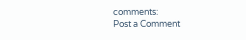comments:
Post a Comment